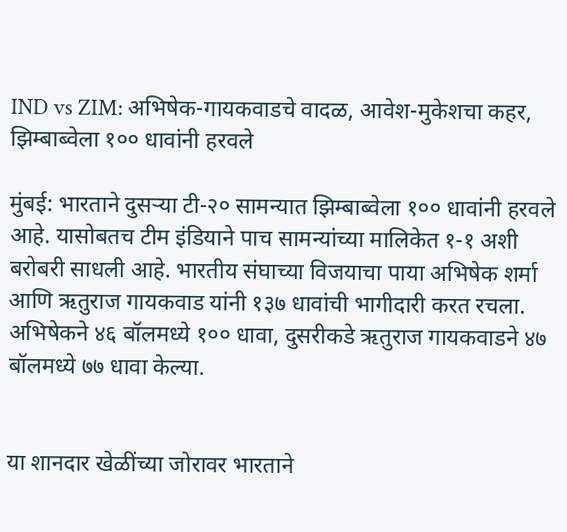IND vs ZIM: अभिषेक-गायकवाडचे वादळ, आवेश-मुकेशचा कहर, झिम्बाब्वेला १०० धावांनी हरवले

मुंबई: भारताने दुसऱ्या टी-२० सामन्यात झिम्बाब्वेला १०० धावांनी हरवले आहे. यासोबतच टीम इंडियाने पाच सामन्यांच्या मालिकेत १-१ अशी बरोबरी साधली आहे. भारतीय संघाच्या विजयाचा पाया अभिषेक शर्मा आणि ऋतुराज गायकवाड यांनी १३७ धावांची भागीदारी करत रचला. अभिषेकने ४६ बॉलमध्ये १०० धावा, दुसरीकडे ऋतुराज गायकवाडने ४७ बॉलमध्ये ७७ धावा केल्या.


या शानदार खेळींच्या जोरावर भारताने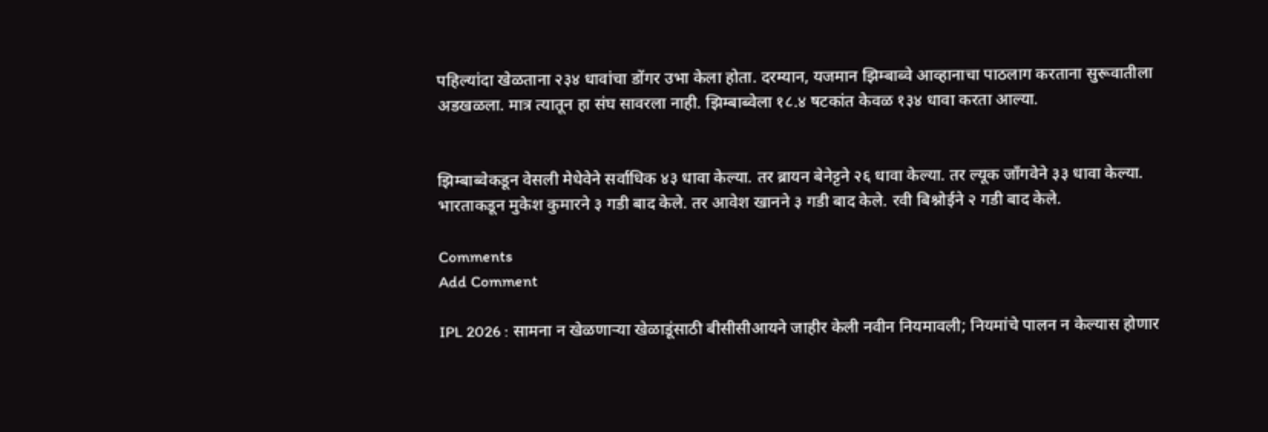पहिल्यांदा खेळताना २३४ धावांचा डोंगर उभा केला होता. दरम्यान, यजमान झिम्बाब्वे आव्हानाचा पाठलाग करताना सुरूवातीला अडखळला. मात्र त्यातून हा संघ सावरला नाही. झिम्बाब्वेला १८.४ षटकांत केवळ १३४ धावा करता आल्या.


झिम्बाब्वेकडून वेसली मेधेवेने सर्वाधिक ४३ धावा केल्या. तर ब्रायन बेनेट्टने २६ धावा केल्या. तर ल्यूक जाँगवेने ३३ धावा केल्या. भारताकडून मुकेश कुमारने ३ गडी बाद केले. तर आवेश खानने ३ गडी बाद केले. रवी बिश्नोईने २ गडी बाद केले.

Comments
Add Comment

IPL 2026 : सामना न खेळणाऱ्या खेळाडूंसाठी बीसीसीआयने जाहीर केली नवीन नियमावली; नियमांचे पालन न केल्यास होणार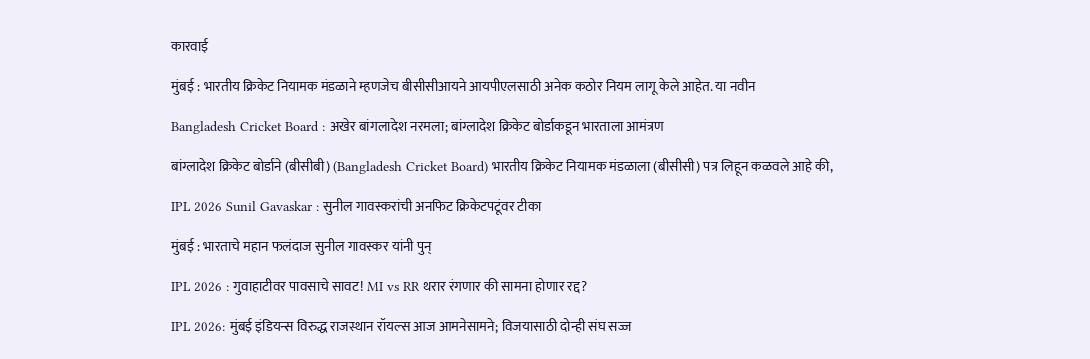कारवाई

मुंबई : भारतीय क्रिकेट नियामक मंडळाने म्हणजेच बीसीसीआयने आयपीएलसाठी अनेक कठोर नियम लागू केले आहेत. या नवीन

Bangladesh Cricket Board : अखेर बांगलादेश नरमला; बांग्लादेश क्रिकेट बोर्डाकडून भारताला आमंत्रण

बांग्लादेश क्रिकेट बोर्डाने (बीसीबी) (Bangladesh Cricket Board) भारतीय क्रिकेट नियामक मंडळाला (बीसीसी) पत्र लिहून कळवले आहे की,

IPL 2026 Sunil Gavaskar : सुनील गावस्करांची अनफिट क्रिकेटपटूंवर टीका

मुंबई : भारताचे महान फलंदाज सुनील गावस्कर यांनी पुन्

IPL 2026 : गुवाहाटीवर पावसाचे सावट! MI vs RR थरार रंगणार की सामना होणार रद्द?

IPL 2026: मुंबई इंडियन्स विरुद्ध राजस्थान रॉयल्स आज आमनेसामने; विजयासाठी दोन्ही संघ सज्ज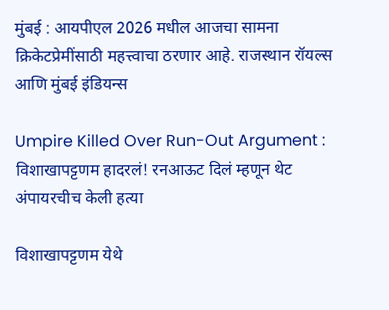मुंबई : आयपीएल 2026 मधील आजचा सामना क्रिकेटप्रेमींसाठी महत्त्वाचा ठरणार आहे. राजस्थान रॉयल्स आणि मुंबई इंडियन्स

Umpire Killed Over Run-Out Argument : विशाखापट्टणम हादरलं! रनआऊट दिलं म्हणून थेट अंपायरचीच केली हत्या

विशाखापट्टणम येथे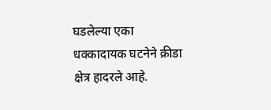घडलेल्या एका धक्कादायक घटनेने क्रीडा क्षेत्र हादरले आहे.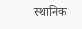स्थानिक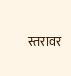स्तरावर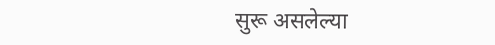सुरू असलेल्या